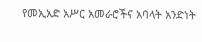የመኢአድ አሥር አመራሮችና አባላት አንድነት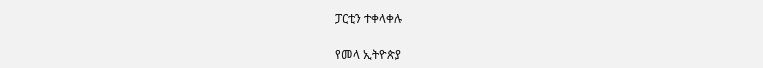ፓርቲን ተቀላቀሉ

የመላ ኢትዮጵያ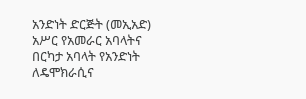አንድነት ድርጅት (መኢአድ) አሥር የአመራር አባላትና በርካታ አባላት የአንድነት ለዴሞክራሲና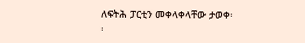ለፍትሕ ፓርቲን መቀላቀላቸው ታወቀ፡፡